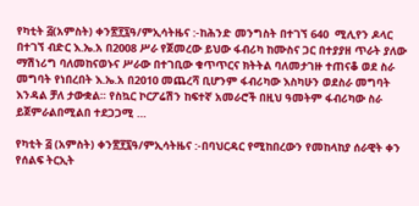የካቲት ፭(አምስት) ቀን፳፻፯ዓ/ምኢሳትዜና :-ከሕንድ መንግስት በተገኘ 640  ሚሊየን ዶላር በተገኘ ብድር እ.ኤ.አ በ2008 ሥራ የጀመረው ይህው ፋብሪካ ከሙስና ጋር በተያያዘ ጥራት ያለው ማሽነሪግ ባለመከናወኑና ሥራው በተገቢው ቁጥጥርና ክትትል ባለመታገዙ ተጠናቆ ወደ ስራ መግባት የነበረበት እ.ኤ.አ በ2010 መጨረሻ ቢሆንም ፋብሪካው እስካሁን ወደስራ መግባት እንዳል ቻለ ታውቋል፡፡ የስኳር ኮርፖሬሽን ከፍተኛ አመራሮች በዚህ ዓመትም ፋብሪካው ስራ  ይጀምራልበሚልበ ተደጋጋሚ …

የካቲት ፭ (አምስት) ቀን፳፻፯ዓ/ምኢሳትዜና :-በባህርዳር የሚከበረውን የመከላከያ ሰራዊት ቀን የሰልፍ ትርኢት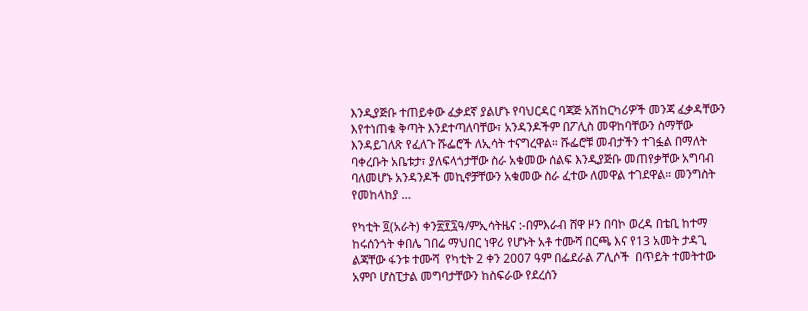እንዲያጅቡ ተጠይቀው ፈቃደኛ ያልሆኑ የባህርዳር ባጃጅ አሽከርካሪዎች መንጃ ፈቃዳቸውን እየተነጠቁ ቅጣት እንደተጣለባቸው፣ አንዳንዶችም በፖሊስ መዋከባቸውን ስማቸው እንዳይገለጽ የፈለጉ ሹፌሮች ለኢሳት ተናግረዋል። ሹፌሮቹ መብታችን ተገፏል በማለት ባቀረቡት አቤቱታ፣ ያለፍላጎታቸው ስራ አቁመው ሰልፍ እንዲያጅቡ መጠየቃቸው አግባብ ባለመሆኑ አንዳንዶች መኪኖቻቸውን አቁመው ስራ ፈተው ለመዋል ተገደዋል። መንግስት የመከላከያ …

የካቲት ፬(አራት) ቀን፳፻፯ዓ/ምኢሳትዜና :-በምእራብ ሸዋ ዞን በባኮ ወረዳ በቴቢ ከተማ ከሩሰንጎት ቀበሌ ገበሬ ማህበር ነዋሪ የሆኑት አቶ ተሙሻ በርጫ እና የ13 አመት ታዳጊ ልጃቸው ፋንቱ ተሙሻ  የካቲት 2 ቀን 2007 ዓም በፌደራል ፖሊሶች  በጥይት ተመትተው አምቦ ሆስፒታል መግባታቸውን ከስፍራው የደረሰን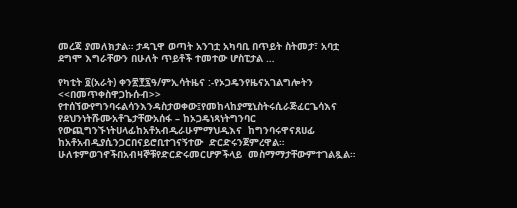መረጃ ያመለክታል። ታዳጊዋ ወጣት አንገቷ አካባቢ በጥይት ስትመታ፣ አባቷ ደግሞ እግራቸውን በሁለት ጥይቶች ተመተው ሆስፒታል …

የካቲት ፬(አራት) ቀን፳፻፯ዓ/ምኢሳትዜና :-የኦጋዴንየዜናአገልግሎትን <<በመጥቀስዋጋኩሱብ>> የተሰኘውየግንባሩልሳንእንዳስታወቀው፤የመከላከያሚኒስትሩሲራጅፈርጌሳእና  የደህንነትሹሙአቶጌታቸውአሰፋ – ከኦጋዴነጻነትግንባር  የውጪግንኙነትሀላፊከአቶአብዲራሁምማህዲእና  ከግንባሩዋናጸሀፊ  ከአቶአብዲያሲንጋርበናይሮቢተገናኝተው  ድርድሩንጀምረዋል። ሁለቱምወገኖችበአብዛኞቹየድርድሩመርሆዎችላይ  መስማማታቸውምተገልጿል።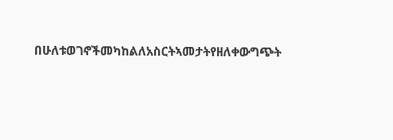በሁለቱወገኖችመካከልለአስርትኣመታትየዘለቀውግጭት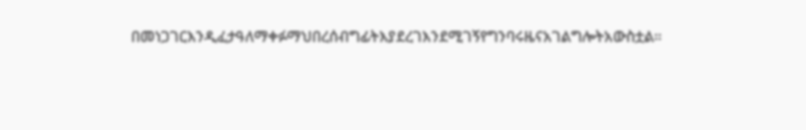በመነጋገርእንዲፈታዓለማቀፉማህበረሰብግፊትእያደረገእንደሚገኝየግንባሩዜናአገልግሎትአውስቷል።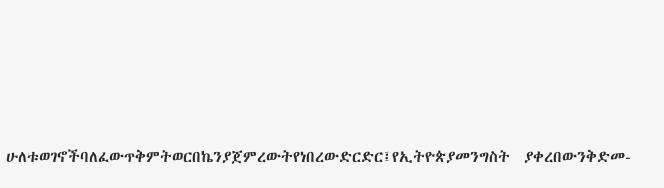ሁለቱወገኖችባለፈውጥቅምትወርበኬንያጀምረውትየነበረውድርድር፤የኢትዮጵያመንግስት  ያቀረበውንቅድመ-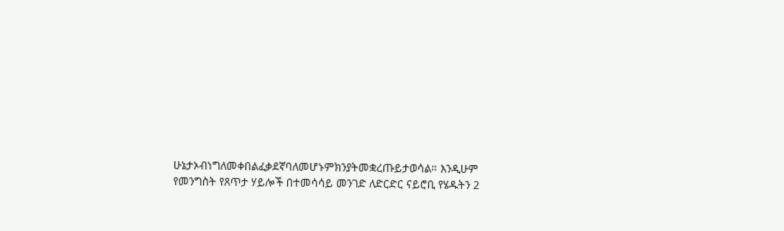ሁኔታኦብነግለመቀበልፈቃደኛባለመሆኑምክንያትመቋረጡይታወሳል። እንዲሁም የመንግስት የጸጥታ ሃይሎች በተመሳሳይ መንገድ ለድርድር ናይሮቢ የሄዱትን 2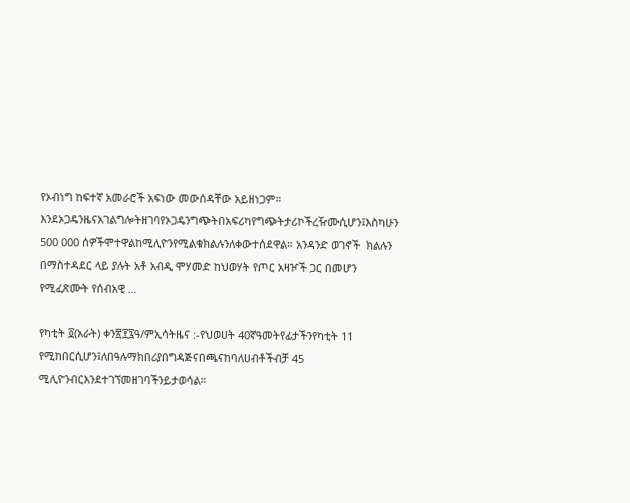የኦብነግ ከፍተኛ አመራሮች አፍነው መውሰዳቸው አይዘነጋም። እንደኦጋዴንዜናአገልግሎትዘገባየኦጋዴንግጭትበአፍሪካየግጭትታሪኮችረዥሙሲሆን፤እስካሁን  500 000 ሰዎችሞተዋልከሚሊዮንየሚልቁክልሉንለቀውተሰደዋል። አንዳንድ ወገኖች  ክልሉን በማስተዳደር ላይ ያሉት አቶ አብዲ ሞሃመድ ከህወሃት የጦር አዛዦች ጋር በመሆን የሚፈጽሙት የሰብአዊ …

የካቲት ፬(አራት) ቀን፳፻፯ዓ/ምኢሳትዜና :-የህወሀት 40ኛዓመትየፊታችንየካቲት 11 የሚከበርሲሆን፤ለበዓሉማክበሪያበግዳጅናበጫናከባለሀብቶችብቻ 45 ሚሊዮንብርእንደተገኘመዘገባችንይታወሳል።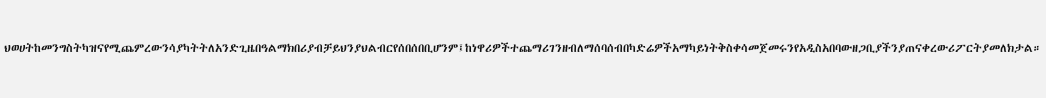ህወሀትከመንግስትካዝናየሚጨምረውንሳያካትትለአንድጊዜበዓልማክበሪያብቻይህንያህልብርየሰበሰበቢሆንም፤ከነዋሪዎችተጨማሪገንዘብለማሰባሰብበካድሬዎችአማካይነትቅስቀሳመጀመሩንየአዲስአበባውዘጋቢያችንያጠናቀረውሪፖርትያመለክታል።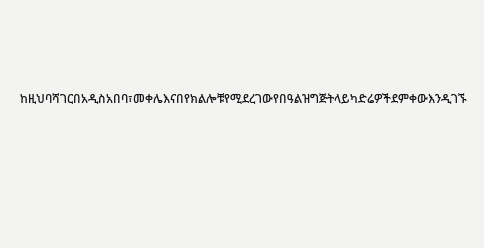ከዚህባሻገርበአዲስአበባ፣መቀሌእናበየክልሎቹየሚደረገውየበዓልዝግጅትላይካድሬዎችደምቀውእንዲገኙ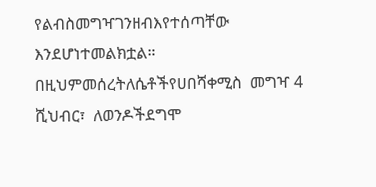የልብስመግዣገንዘብእየተሰጣቸው  እንደሆነተመልክቷል። በዚህምመሰረትለሴቶችየሀበሻቀሚስ  መግዣ 4 ሺህብር፣  ለወንዶችደግሞ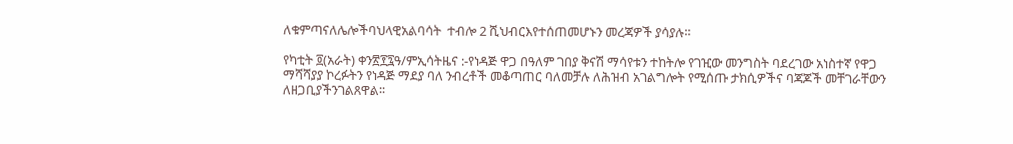ለቁምጣናለሌሎችባህላዊአልባሳት  ተብሎ 2 ሺህብርእየተሰጠመሆኑን መረጃዎች ያሳያሉ።

የካቲት ፬(አራት) ቀን፳፻፯ዓ/ምኢሳትዜና :-የነዳጅ ዋጋ በዓለም ገበያ ቅናሽ ማሳየቱን ተከትሎ የገዢው መንግስት ባደረገው አነስተኛ የዋጋ ማሻሻያያ ኮረፉትን የነዳጅ ማደያ ባለ ንብረቶች መቆጣጠር ባለመቻሉ ለሕዝብ አገልግሎት የሚሰጡ ታክሲዎችና ባጃጆች መቸገራቸውን  ለዘጋቢያችንገልጸዋል፡፡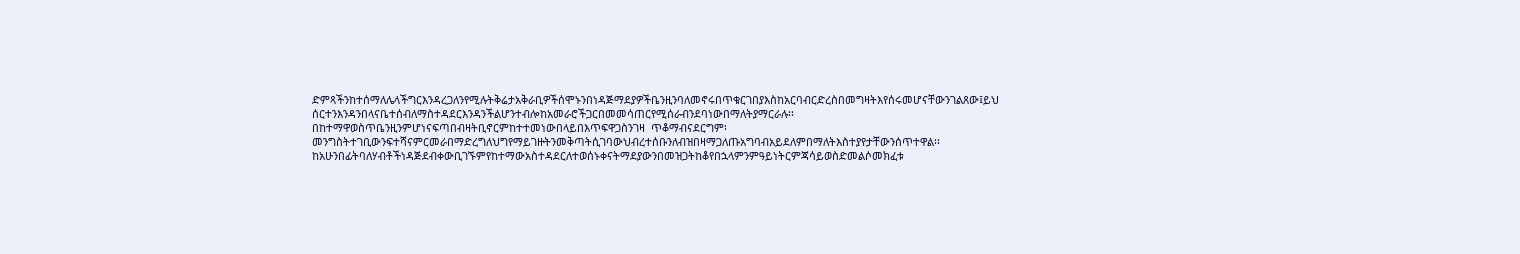ድምጻችንከተሰማለሌላችግርእንዳረጋለንየሚሉትቅሬታአቅራቢዎችሰሞኑንበነዳጅማደያዎችቤንዚንባለመኖሩበጥቁርገበያእስከአርባብርድረስበመግዛትእየሰሩመሆናቸውንገልጸው፤ይህ ሰርተንእንዳንበላናቤተሰብለማስተዳደርእንዳንችልሆንተብሎከአመራሮችጋርበመመሳጠርየሚሰራብንደባነውበማለትያማርራሉ፡፡ በከተማዋወስጥቤንዚንምሆነናፍጣበብዛትቢኖርምከተተመነውበላይበእጥፍዋጋስንገዛ  ጥቆማብናደርግም፡መንግስትተገቢውንፍተሻናምርመራበማድረግለህግየማይገዙትንመቅጣትሲገባውህብረተሰቡንለብዝበዛማጋለጡአግባብአይደለምበማለትእስተያየታቸውንሰጥተዋል፡፡ ከአሁንበፊትባለሃብቶችነዳጅደብቀውቢገኙምየከተማውአስተዳደርለተወሰኑቀናትማደያውንበመዝጋትከቆየበኋላምንምዓይነትርምጃሳይወስድመልሶመክፈቱ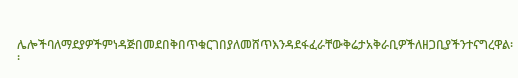ሌሎችባለማደያዎችምነዳጅበመደበቅበጥቁርገበያለመሸጥእንዳደፋፈራቸውቅሬታአቅራቢዎችለዘጋቢያችንተናግረዋል፡፡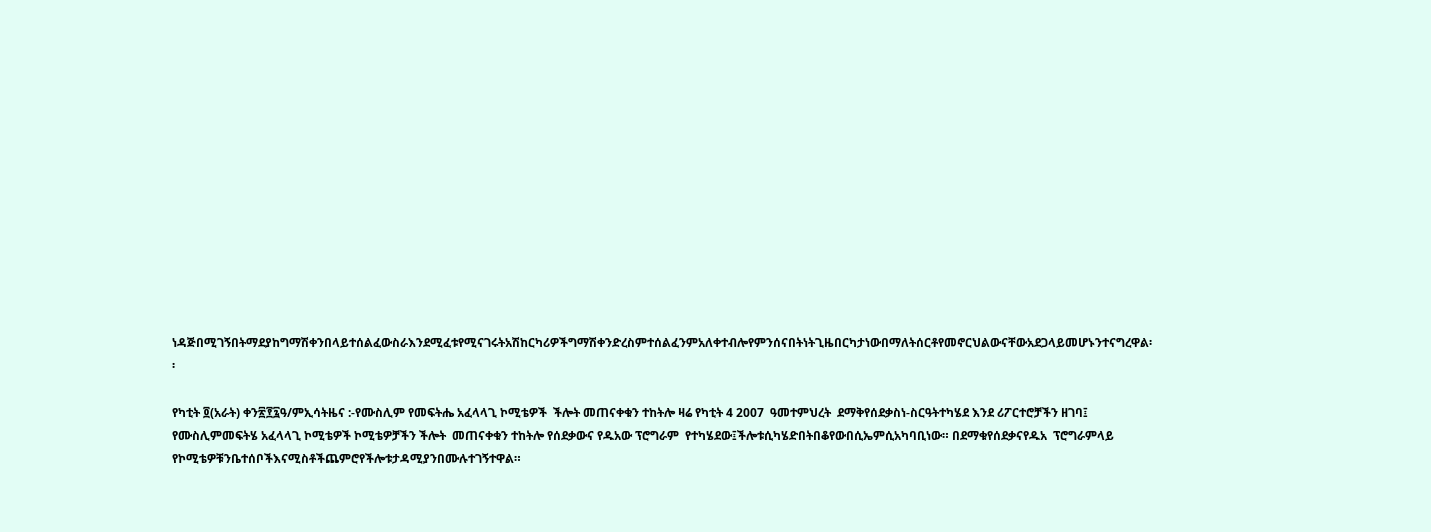ነዳጅበሚገኝበትማደያከግማሽቀንበላይተሰልፈውስራእንደሚፈቱየሚናገሩትአሽከርካሪዎችግማሽቀንድረስምተሰልፈንምአለቀተብሎየምንሰናበትነትጊዜበርካታነውበማለትሰርቶየመኖርህልውናቸውአደጋላይመሆኑንተናግረዋል፡፡

የካቲት ፬(አራት) ቀን፳፻፯ዓ/ምኢሳትዜና :-የሙስሊም የመፍትሔ አፈላላጊ ኮሚቴዎች  ችሎት መጠናቀቁን ተከትሎ ዛሬ የካቲት 4 2007  ዓመተምህረት  ደማቅየሰደቃስነ-ስርዓትተካሄደ እንደ ሪፖርተሮቻችን ዘገባ፤   የሙስሊምመፍትሄ አፈላላጊ ኮሚቴዎች ኮሚቴዎቻችን ችሎት  መጠናቀቁን ተከትሎ የሰደቃውና የዱአው ፕሮግራም  የተካሄደው፤ችሎቱሲካሄድበትበቆየውበሲኤምሲአካባቢነው። በደማቁየሰደቃናየዱአ  ፕሮግራምላይ  የኮሚቴዎቹንቤተሰቦችእናሚስቶችጨምሮየችሎቱታዳሚያንበሙሉተገኝተዋል።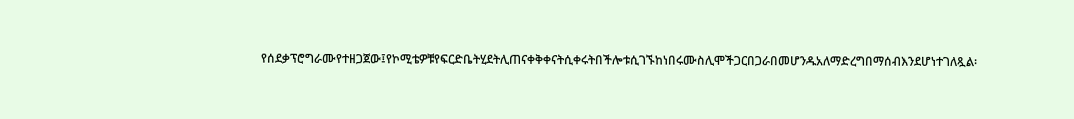የሰደቃፕሮግራሙየተዘጋጀው፤የኮሚቴዎቹየፍርድቤትሂደትሊጠናቀቅቀናትሲቀሩትበችሎቱሲገኙከነበሩሙስሊሞችጋርበጋራበመሆንዱአለማድረግበማሰብእንደሆነተገለጿል፡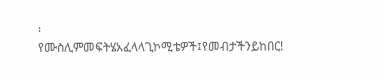፡ የሙስሊምመፍትሄአፈላላጊኮሚቴዎች፤የመብታችንይከበር!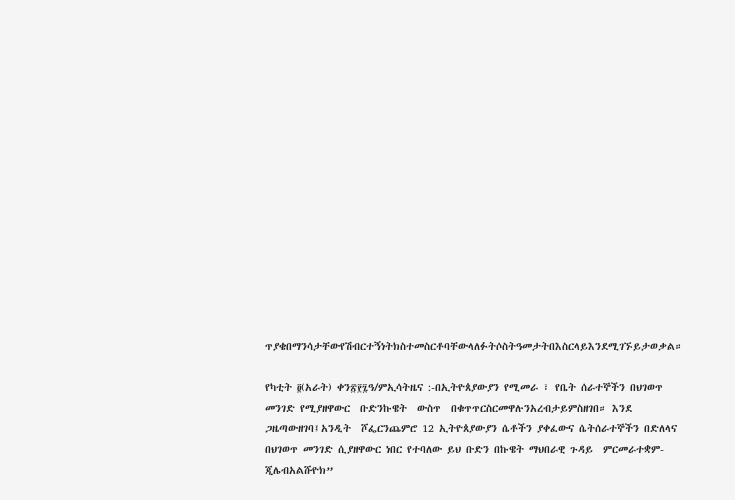ጥያቄበማንሳታቸውየሽብርተኝነትክስተመስርቶባቸውላለፉትሶስትዓመታትበእስርላይእንደሚገኙይታወቃል።

የካቲት ፬(አራት) ቀን፳፻፯ዓ/ምኢሳትዜና :-በኢትዮጰያውያን የሚመራ ፣ የቤት ሰራተኞችን በህገወጥ መንገድ የሚያዘዋውር  ቡድንኩዌት  ውስጥ  በቁጥጥርስርመዋሉንአረብታይምስዘገበ። እንደ  ጋዜጣውዘገባ፤አንዲት  ሾፌርንጨምሮ 12 ኢትዮጰያውያን ሴቶችን ያቀፈውና ሴትሰራተኞችን በድለላና በህገወጥ መንገድ ሲያዘዋውር ነበር የተባለው ይህ ቡድን በኩዌት ማህበራዊ ጉዳይ  ምርመራተቋም- ጂሌብአልሹዮክ”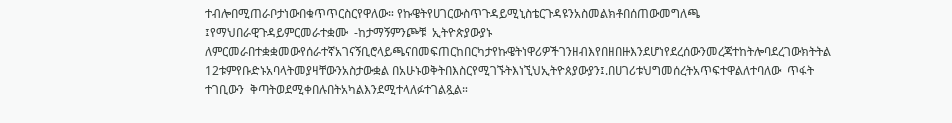ተብሎበሚጠራቦታነውበቁጥጥርስርየዋለው። የኩዌትየሀገርውስጥጉዳይሚኒስቴርጉዳዩንአስመልክቶበሰጠውመግለጫ  ፤የማህበራዊጉዳይምርመራተቋሙ  -ከታማኝምንጮቹ  ኢትዮጵያውያኑ  ለምርመራበተቋቋመውየሰራተኛአገናኝቢሮላይጫናበመፍጠርከበርካታየኩዌትነዋሪዎችገንዘብእየበዘበዙእንደሆነየደረሰውንመረጃተከትሎባደረገውክትትል  12ቱምየቡድኑአባላትመያዛቸውንአስታውቋል በአሁኑወቅትበእስርየሚገኙትእነኚህኢትዮጰያውያን፤.በሀገሪቱህግመሰረትአጥፍተዋልለተባለው  ጥፋት  ተገቢውን  ቅጣትወደሚቀበሉበትአካልእንደሚተላለፉተገልጿል።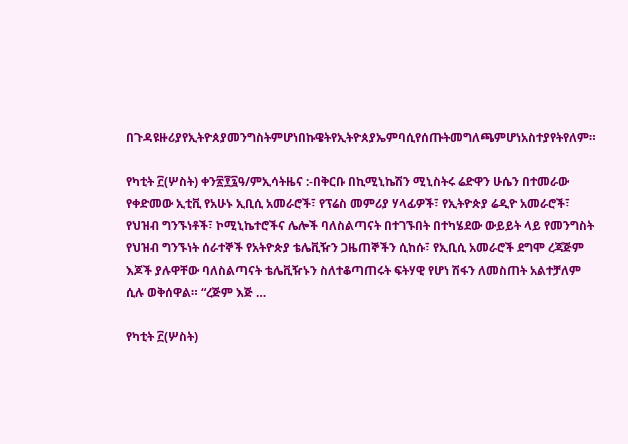በጉዳዩዙሪያየኢትዮጰያመንግስትምሆነበኩዌትየኢትዮጰያኤምባሲየሰጡትመግለጫምሆነአስተያየትየለም።

የካቲት ፫(ሦስት) ቀን፳፻፯ዓ/ምኢሳትዜና :-በቅርቡ በኪሚኒኬሽን ሚኒስትሩ ሬድዋን ሁሴን በተመራው የቀድመው ኢቲቪ የአሁኑ ኢቢሲ አመራሮች፣ የፕሬስ መምሪያ ሃላፊዎች፣ የኢትዮጵያ ሬዲዮ አመራሮች፣  የህዝብ ግንኙነቶች፣ ኮሚኒኬተሮችና ሌሎች ባለስልጣናት በተገኙበት በተካሄደው ውይይት ላይ የመንግስት የህዝብ ግንኙነት ሰራተኞች የአትዮጵያ ቴሌቪዥን ጋዜጠኞችን ሲከሱ፣ የኢቢሲ አመራሮች ደግሞ ረጃጅም እጆች ያሉዋቸው ባለስልጣናት ቴሌቪዥኑን ስለተቆጣጠሩት ፍትሃዊ የሆነ ሽፋን ለመስጠት አልተቻለም ሲሉ ወቅሰዋል። “ረጅም እጅ …

የካቲት ፫(ሦስት)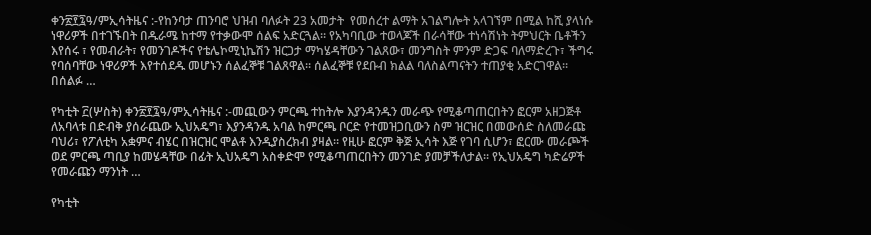ቀን፳፻፯ዓ/ምኢሳትዜና :-የከንባታ ጠንባሮ ህዝብ ባለፉት 23 አመታት  የመሰረተ ልማት አገልግሎት አላገኘም በሚል ከሺ ያላነሱ ነዋሪዎች በተገኙበት በዱራሜ ከተማ የተቃውሞ ሰልፍ አድርጓል። የአካባቢው ተወላጆች በራሳቸው ተነሳሽነት ትምህርት ቤቶችን እየሰሩ ፣ የመብራት፣ የመንገዶችና የቴሌኮሚኒኬሽን ዝርጋታ ማካሄዳቸውን ገልጸው፣ መንግስት ምንም ድጋፍ ባለማድረጉ፣ ችግሩ የባሰባቸው ነዋሪዎች እየተሰደዱ መሆኑን ሰልፈኞቹ ገልጸዋል። ሰልፈኞቹ የደቡብ ክልል ባለስልጣናትን ተጠያቂ አድርገዋል። በሰልፉ …

የካቲት ፫(ሦስት) ቀን፳፻፯ዓ/ምኢሳትዜና :-መጪውን ምርጫ ተከትሎ እያንዳንዱን መራጭ የሚቆጣጠርበትን ፎርም አዘጋጅቶ ለአባላቱ በድብቅ ያሰራጨው ኢህአዴግ፣ እያንዳንዱ አባል ከምርጫ ቦርድ የተመዝጋቢውን ስም ዝርዝር በመውሰድ ስለመራጩ ባህሪ፣ የፖለቲካ አቋምና ብሄር በዝርዝር ሞልቶ እንዲያስረክብ ያዛል። የዚሁ ፎርም ቅጅ ኢሳት እጅ የገባ ሲሆን፣ ፎርሙ መራጮች ወደ ምርጫ ጣቢያ ከመሄዳቸው በፊት ኢህአዴግ አስቀድሞ የሚቆጣጠርበትን መንገድ ያመቻችለታል፡፡ የኢህአዴግ ካድሬዎች የመራጩን ማንነት …

የካቲት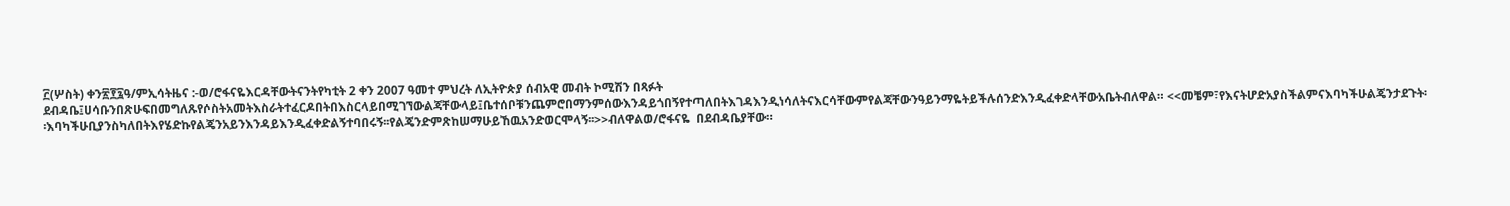፫(ሦስት) ቀን፳፻፯ዓ/ምኢሳትዜና :-ወ/ሮፋናዬእርዳቸውትናንትየካቲት 2 ቀን 2007 ዓመተ ምህረት ለኢትዮጵያ ሰብአዊ መብት ኮሚሽን በጻፉት ደብዳቤ፤ሀሳቡንበጽሁፍበመግለጹየሶስትአመትእስራትተፈርዶበትበእስርላይበሚገኘውልጃቸውላይ፤ቤተሰቦቹንጨምሮበማንምሰውእንዳይጎበኝየተጣለበትእገዳእንዲነሳለትናእርሳቸውምየልጃቸውንዓይንማዬትይችሉሰንድእንዲፈቀድላቸውአቤትብለዋል። <<መቼም፣የእናትሆድአያስችልምናእባካችሁልጄንታደጉት፡፡እባካችሁቢያንስካለበትእየሄድኩየልጄንአይንእንዳይእንዲፈቀድልኝተባበሩኝ፡፡የልጄንድምጽከሠማሁይኸዉአንድወርሞላኝ፡፡>>ብለዋልወ/ሮፋናዬ  በደብዳቤያቸው።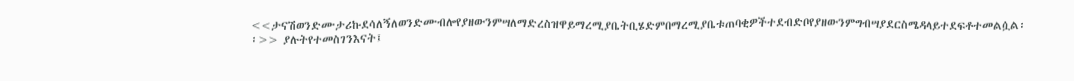<<ታናሽወንድሙታሪኩደሳለኝለወንድሙብሎየያዘውንምሣለማድረስዝዋይማረሚያቤትቢሄድምበማረሚያቤቱጠባቂዎችተደብድቦየያዘውንምግብሣያደርስሜዳላይተደፍቶተመልሷል፡፡>> ያሉትየተመስገንእናት፤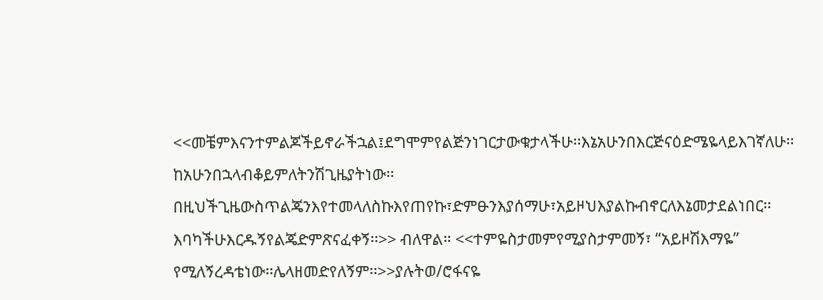<<መቼምእናንተምልጆችይኖራችኋል፤ደግሞምየልጅንነገርታውቁታላችሁ፡፡እኔአሁንበእርጅናዕድሜዬላይእገኛለሁ፡፡ከአሁንበኋላብቆይምለትንሽጊዜያትነው፡፡በዚህችጊዜውስጥልጄንእየተመላለስኩእየጠየኩ፣ድምፁንእያሰማሁ፣አይዞህእያልኩብኖርለእኔመታደልነበር፡፡እባካችሁእርዱኝየልጄድምጽናፈቀኝ፡፡>> ብለዋል። <<ተምዬስታመምየሚያስታምመኝ፣ “አይዞሽእማዬ” የሚለኝረዳቴነው፡፡ሌላዘመድየለኝም፡፡>>ያሉትወ/ሮፋናዬ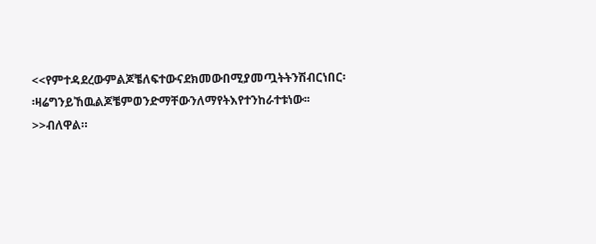<<የምተዳደረውምልጆቼለፍተውናደክመውበሚያመጧትትንሽብርነበር፡፡ዛሬግንይኸዉልጆቼምወንድማቸውንለማየትእየተንከራተቱነው፡፡>>ብለዋል።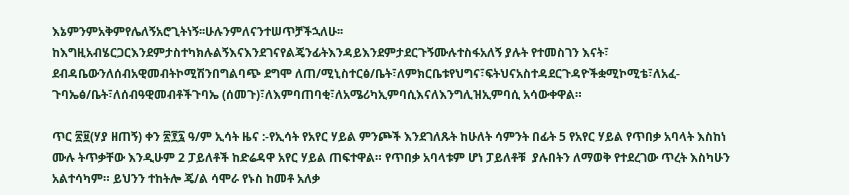እኔምንምአቅምየሌለኝአሮጊትነኝ፡፡ሁሉንምለናንተሠጥቻችኋለሁ፡፡ከእግዚአብሄርጋርእንደምታስተካክሉልኝእናእንደገናየልጄንፊትእንዳይእንደምታደርጉኝሙሉተስፋአለኝ ያሉት የተመስገን እናት፣ ደብዳቤውንለሰብአዊመብትኮሚሽንበግልባጭ ደግሞ ለጠ/ሚኒስተርፅ/ቤት፣ለምክርቤቱየህግና፣ፍትህናአስተዳደርጉዳዮችቋሚኮሚቴ፣ለአፈ-ጉባኤፅ/ቤት፣ለሰብዓዊመብቶችጉባኤ (ሰመጉ)፣ለእምባጠባቂ፣ለአሜሪካኢምባሲእናለእንግሊዝኢምባሲ አሳውቀዋል።

ጥር ፳፱(ሃያ ዘጠኝ) ቀን ፳፻፯ ዓ/ም ኢሳት ዜና :-የኢሳት የአየር ሃይል ምንጮች እንደገለጹት ከሁለት ሳምንት በፊት 5 የአየር ሃይል የጥበቃ አባላት እስከነ ሙሉ ትጥቃቸው እንዲሁም 2 ፓይለቶች ከድሬዳዋ አየር ሃይል ጠፍተዋል። የጥበቃ አባላቱም ሆነ ፓይለቶቹ  ያሉበትን ለማወቅ የተደረገው ጥረት እስካሁን አልተሳካም። ይህንን ተከትሎ ጄ/ል ሳሞራ የኑስ ከመቶ አለቃ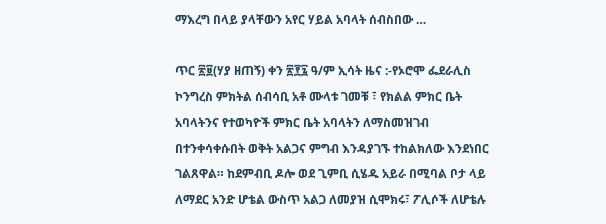ማእረግ በላይ ያላቸውን አየር ሃይል አባላት ሰብስበው …

ጥር ፳፱(ሃያ ዘጠኝ) ቀን ፳፻፯ ዓ/ም ኢሳት ዜና :-የኦሮሞ ፌደራሊስ ኮንግረስ ምክትል ሰብሳቢ አቶ ሙላቱ ገመቹ ፣ የክልል ምክር ቤት አባላትንና የተወካዮች ምክር ቤት አባላትን ለማስመዝገብ በተንቀሳቀሱበት ወቅት አልጋና ምግብ እንዳያገኙ ተከልክለው እንደነበር ገልጸዋል። ከደምብቢ ዶሎ ወደ ጊምቢ ሲሄዱ አይራ በሚባል ቦታ ላይ ለማደር አንድ ሆቴል ውስጥ አልጋ ለመያዝ ሲሞክሩ፣ ፖሊሶች ለሆቴሉ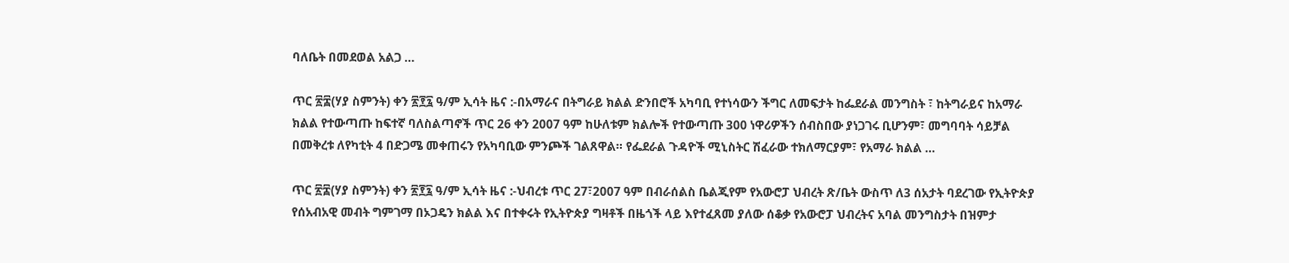ባለቤት በመደወል አልጋ …

ጥር ፳፰(ሃያ ስምንት) ቀን ፳፻፯ ዓ/ም ኢሳት ዜና :-በአማራና በትግራይ ክልል ድንበሮች አካባቢ የተነሳውን ችግር ለመፍታት ከፌደራል መንግስት ፣ ከትግራይና ከአማራ ክልል የተውጣጡ ከፍተኛ ባለስልጣኖች ጥር 26 ቀን 2007 ዓም ከሁለቱም ክልሎች የተውጣጡ 300 ነዋሪዎችን ሰብስበው ያነጋገሩ ቢሆንም፣ መግባባት ሳይቻል በመቅረቱ ለየካቲት 4 በድጋሜ መቀጠሩን የአካባቢው ምንጮች ገልጸዋል። የፌደራል ጉዳዮች ሚኒስትር ሽፈራው ተክለማርያም፣ የአማራ ክልል …

ጥር ፳፰(ሃያ ስምንት) ቀን ፳፻፯ ዓ/ም ኢሳት ዜና :-ህብረቱ ጥር 27፣2007 ዓም በብራሰልስ ቤልጂየም የአውሮፓ ህብረት ጽ/ቤት ውስጥ ለ3 ሰአታት ባደረገው የኢትዮጵያ የሰአብአዊ መብት ግምገማ በኦጋዴን ክልል እና በተቀሩት የኢትዮጵያ ግዛቶች በዜጎች ላይ እየተፈጸመ ያለው ሰቆቃ የአውሮፓ ህብረትና አባል መንግስታት በዝምታ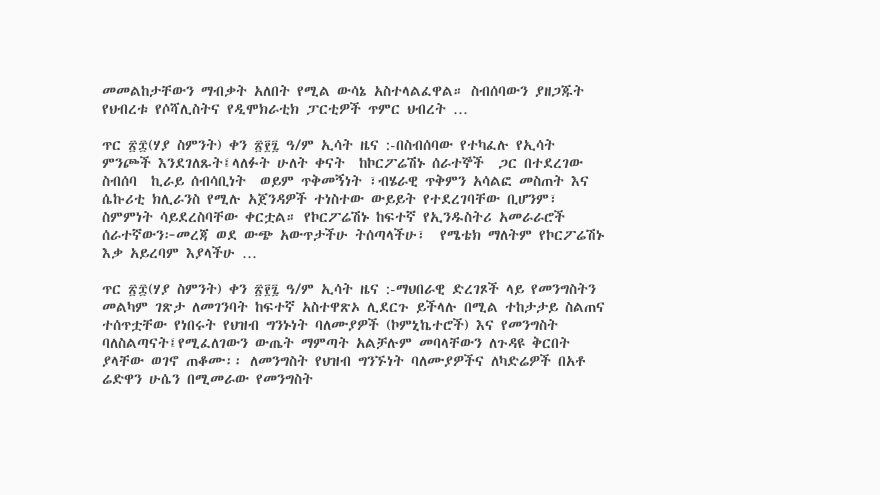መመልከታቸውን ማብቃት አለበት የሚል ውሳኔ አስተላልፈዋል። ስብሰባውን ያዘጋጁት የህብረቱ የሶሻሊስትና የዲሞክራቲክ ፓርቲዎች ጥምር ህብረት …

ጥር ፳፰(ሃያ ስምንት) ቀን ፳፻፯ ዓ/ም ኢሳት ዜና :-በስብሰባው የተካፈሉ የኢሳት ምንጮች እንደገለጹት፤ላለፉት ሁለት ቀናት  ከኮርፖሬሽኑ ሰራተኞች  ጋር በተደረገው  ስብሰባ  ኪራይ ሰብሳቢነት  ወይም ጥቅመኝነት ፣ብሄራዊ ጥቅምን አሳልፎ መስጠት እና ሴኩሪቲ ክሊራንስ የሚሉ አጀንዳዎች ተነስተው ውይይት የተደረገባቸው ቢሆንም፣ ስምምነት ሳይደረስባቸው ቀርቷል። የኮርፖሬሽኑ ከፍተኛ የኢንዱስትሪ አመራራሮች ሰራተኛውን፦መረጃ ወደ ውጭ አውጥታችሁ ትሰጣላችሁ፣  የሜቴክ ማለትም የኮርፖሬሽኑ  እቃ አይረባም እያላችሁ …

ጥር ፳፰(ሃያ ስምንት) ቀን ፳፻፯ ዓ/ም ኢሳት ዜና :-ማህበራዊ ድረገጾች ላይ የመንግስትን መልካም ገጽታ ለመገንባት ከፍተኛ አስተዋጽኦ ሊደርጉ ይችላሉ በሚል ተከታታይ ስልጠና ተሰጥቷቸው የነበሩት የህዝብ ግንኑነት ባለሙያዎች (ኮምኒኬተሮች) እና የመንግስት ባለስልጣናት፤የሚፈለገውን ውጤት ማምጣት አልቻሉም መባላቸውን ለጉዳዩ ቅርበት ያላቸው ወገኖ ጠቆሙ፡፡ ለመንግስት የህዝብ ግንኙነት ባለሙያዎችና ለካድሬዎች በአቶ ሬድዋን ሁሴን በሚመራው የመንግስት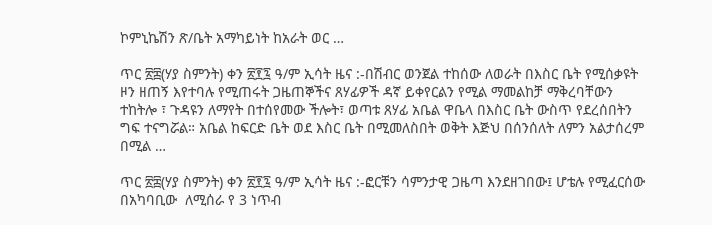ኮምኒኬሽን ጽ/ቤት አማካይነት ከአራት ወር …

ጥር ፳፰(ሃያ ስምንት) ቀን ፳፻፯ ዓ/ም ኢሳት ዜና :-በሽብር ወንጀል ተከሰው ለወራት በእስር ቤት የሚሰቃዩት ዞን ዘጠኝ እየተባሉ የሚጠሩት ጋዜጠኞችና ጸሃፊዎች ዳኛ ይቀየርልን የሚል ማመልከቻ ማቅረባቸውን ተከትሎ ፣ ጉዳዩን ለማየት በተሰየመው ችሎት፣ ወጣቱ ጸሃፊ አቤል ዋቤላ በእስር ቤት ውስጥ የደረሰበትን ግፍ ተናግሯል። አቤል ከፍርድ ቤት ወደ እስር ቤት በሚመለስበት ወቅት እጅህ በሰንሰለት ለምን አልታሰረም በሚል …

ጥር ፳፰(ሃያ ስምንት) ቀን ፳፻፯ ዓ/ም ኢሳት ዜና :-ፎርቹን ሳምንታዊ ጋዜጣ እንደዘገበው፤ ሆቴሉ የሚፈርሰው በአካባቢው  ለሚሰራ የ 3 ነጥብ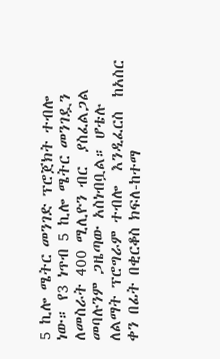5 ኪሎ ሜትር መንገድ ፕሮጀክት ተብሎ ነው። የ3 ነጥብ 5 ኪሎ ሜትር መንገዷን ለመስራት 400 ሚሊዮን ብር  ያስፈልጋል መባሉንም ጋዜጣው አስነብቧል። ሆቴሉ ለልማት ፕሮግራም ተብሎ  እንዲፈርስ  ከአስር ቀን በፊት በቂርቆስ ክፍለ-ከተማ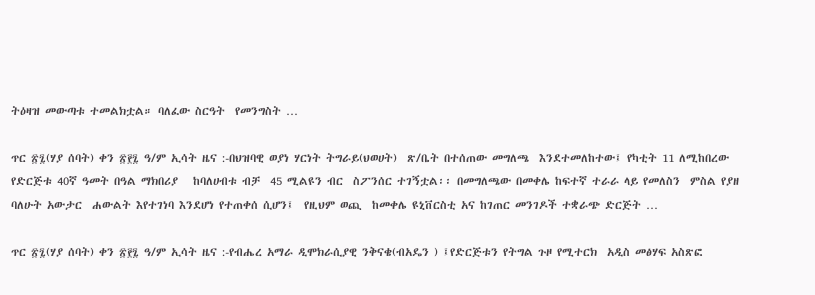ትዕዛዝ መውጣቱ ተመልክቷል። ባለፈው ስርዓት  የመንግስት …

ጥር ፳፯(ሃያ ሰባት) ቀን ፳፻፯ ዓ/ም ኢሳት ዜና :-በህዝባዊ ወያነ ሃርነት ትግራይ(ህወሀት)  ጽ/ቤት በተሰጠው መግለጫ  እንደተመለከተው፤ የካቲት 11 ለሚከበረው የድርጅቱ 40ኛ ዓመት በዓል ማክበሪያ   ከባለሀብቱ ብቻ  45 ሚልዩን ብር  ስፖንሰር ተገኝቷል፡፡ በመግለጫው በመቀሌ ከፍተኛ ተራራ ላይ የመለስን  ምስል የያዘ ባለሁት አውታር  ሐውልት እየተገነባ እንደሆነ የተጠቀሰ ሲሆን፤  የዚህም ወጪ  ከመቀሌ ዩኒቨርስቲ አና ከገጠር መንገዶች ተቋራጭ ድርጅት …

ጥር ፳፯(ሃያ ሰባት) ቀን ፳፻፯ ዓ/ም ኢሳት ዜና :-የብሔረ አማራ ዲሞክራሲያዊ ንቅናቄ(ብአዴን ) ፤የድርጅቱን የትግል ጉዞ የሚተርክ  አዲስ መፅሃፍ አስጽፎ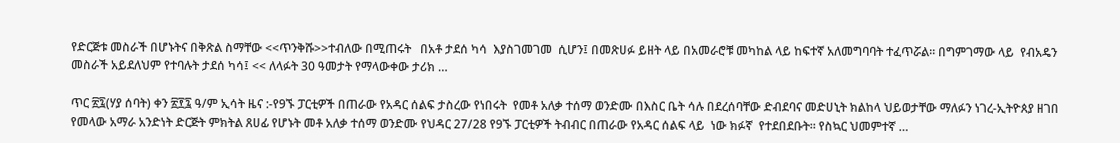የድርጅቱ መስራች በሆኑትና በቅጽል ስማቸው <<ጥንቅሹ>>ተብለው በሚጠሩት   በአቶ ታደሰ ካሳ  እያስገመገመ  ሲሆን፤ በመጽሀፉ ይዘት ላይ በአመራሮቹ መካከል ላይ ከፍተኛ አለመግባባት ተፈጥሯል። በግምገማው ላይ  የብአዴን መስራች አይደለህም የተባሉት ታደሰ ካሳ፤ << ለላፉት 30 ዓመታት የማላውቀው ታሪክ …

ጥር ፳፯(ሃያ ሰባት) ቀን ፳፻፯ ዓ/ም ኢሳት ዜና :-የ9ኙ ፓርቲዎች በጠራው የአዳር ሰልፍ ታስረው የነበሩት  የመቶ አለቃ ተሰማ ወንድሙ በእስር ቤት ሳሉ በደረሰባቸው ድብደባና መድሀኒት ክልከላ ህይወታቸው ማለፉን ነገረ-ኢትዮጰያ ዘገበ የመላው አማራ አንድነት ድርጅት ምክትል ጸሀፊ የሆኑት መቶ አለቃ ተሰማ ወንድሙ የህዳር 27/28 የ9ኙ ፓርቲዎች ትብብር በጠራው የአዳር ሰልፍ ላይ  ነው ክፉኛ  የተደበደቡት። የስኳር ህመምተኛ …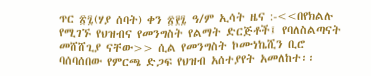ጥር ፳፯(ሃያ ሰባት) ቀን ፳፻፯ ዓ/ም ኢሳት ዜና :-<<በየክልሉ የሚገኙ የህዝብና የመንግስት የልማት ድርጅቶች፤ የባለስልጣናት መሸሸጊያ ናቸው>> ሲል የመንግስት ኮሙነኬሺን ቢሮ ባሰባሰበው የምርጫ ድጋፍ የህዝብ አሰተያየት አመለከተ፡፡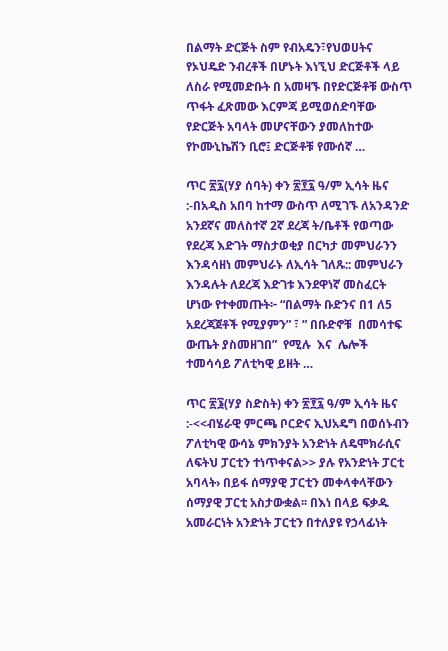በልማት ድርጅት ስም የብአዴን፣የህወሀትና  የኦህዴድ ንብረቶች በሆኑት እነኚህ ድርጅቶች ላይ ለስራ የሚመድቡት በ አመዛኙ በየድርጅቶቹ ውስጥ ጥፋት ፈጽመው እርምጃ ይሚወሰድባቸው የድርጅት አባላት መሆናቸውን ያመለከተው የኮሙኒኬሽን ቢሮ፤ ድርጅቶቹ የሙሰኛ …

ጥር ፳፯(ሃያ ሰባት) ቀን ፳፻፯ ዓ/ም ኢሳት ዜና :-በአዲስ አበባ ከተማ ውስጥ ለሚገኙ ለአንዳንድ አንደኛና መለስተኛ 2ኛ ደረጃ ት/ቤቶች የወጣው የደረጃ እድገት ማስታወቂያ በርካታ መምህራንን እንዳሳዘነ መምህራኑ ለኢሳት ገለጹ:: መምህራን እንዳሉት ለደረጃ እድገቱ እንደዋነኛ መስፈርት ሆነው የተቀመጡት፦ “በልማት ቡድንና በ1 ለ5 አደረጃጀቶች የሚያምን” ፣ ” በቡድኖቹ  በመሳተፍ ውጤት ያስመዘገበ”  የሚሉ  እና  ሌሎች ተመሳሳይ ፖለቲካዊ ይዘት …

ጥር ፳፮(ሃያ ስድስት) ቀን ፳፻፯ ዓ/ም ኢሳት ዜና :-<<ብሄራዊ ምርጫ ቦርድና ኢህአዴግ በወሰኑብን ፖለቲካዊ ውሳኔ ምክንያት አንድነት ለዴሞክራሲና ለፍትህ ፓርቲን ተነጥቀናል>> ያሉ የአንድነት ፓርቲ አባላት› በይፋ ሰማያዊ ፓርቲን መቀላቀላቸውን ሰማያዊ ፓርቲ አስታውቋል፡፡ በእነ በላይ ፍቃዱ አመራርነት አንድነት ፓርቲን በተለያዩ የኃላፊነት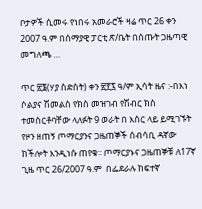ቦታዎች ሲመሩ የነበሩ አመራሮች ዛሬ ጥር 26 ቀን 2007 ዓ.ም በሰማያዊ ፓርቲ ጽ/ቤት በሰጡት ጋዜጣዊ መግለጫ …

ጥር ፳፮(ሃያ ስድስት) ቀን ፳፻፯ ዓ/ም ኢሳት ዜና :-በእነ ሶልያና ሽመልስ የክስ መዝገብ የሽብር ክስ ተመስርቶባቸው ላለፉት 9 ወራት በ እስር ላይ ይሚገኙት የዞን ዘጠኝ ጦማርያንና ጋዜጠኞች ሰብሳቢ ዳኛው ከችሎት እንዲነሱ ጠየቁ፡፡ ጦማርያኑና ጋዜጠኞቹ ለ17ኛ ጊዜ ጥር 26/2007 ዓ.ም  በፌደራሉ ከፍተኛ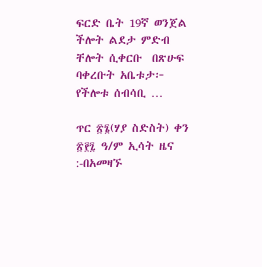ፍርድ ቤት 19ኛ ወንጀል ችሎት ልደታ ምድብ  ቸሎት ሲቀርቡ  በጽሁፍ ባቀረቡት አቤቱታ፦ የችሎቱ ሰብሳቢ …

ጥር ፳፮(ሃያ ስድስት) ቀን ፳፻፯ ዓ/ም ኢሳት ዜና :-በአመዛኙ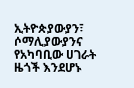ኢትዮጵያውያን፣ ሶማሊያውያንና የአካባቢው ሀገራት ዜጎች እንደሆኑ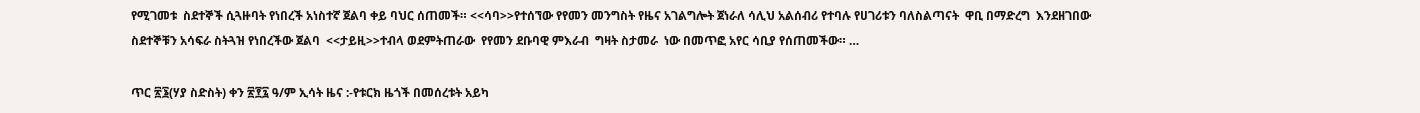የሚገመቱ  ስደተኞች ሲጓዙባት የነበረች አነስተኛ ጀልባ ቀይ ባህር ሰጠመች። <<ሳባ>>የተሰኘው የየመን መንግስት የዜና አገልግሎት ጀነራለ ሳሊህ አልሰብሪ የተባሉ የሀገሪቱን ባለስልጣናት  ዋቢ በማድረግ  እንደዘገበው   ስደተኞቹን አሳፍራ ስትጓዝ የነበረችው ጀልባ  <<ታይዚ>>ተብላ ወደምትጠራው  የየመን ደቡባዊ ምእራብ  ግዛት ስታመራ  ነው በመጥፎ አየር ሳቢያ የሰጠመችው። …

ጥር ፳፮(ሃያ ስድስት) ቀን ፳፻፯ ዓ/ም ኢሳት ዜና :-የቱርክ ዜጎች በመሰረቱት አይካ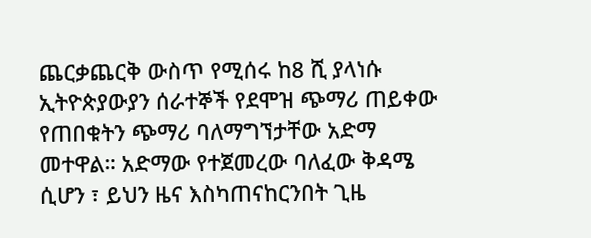ጨርቃጨርቅ ውስጥ የሚሰሩ ከ8 ሺ ያላነሱ ኢትዮጵያውያን ሰራተኞች የደሞዝ ጭማሪ ጠይቀው የጠበቁትን ጭማሪ ባለማግኘታቸው አድማ መተዋል። አድማው የተጀመረው ባለፈው ቅዳሜ ሲሆን ፣ ይህን ዜና እስካጠናከርንበት ጊዜ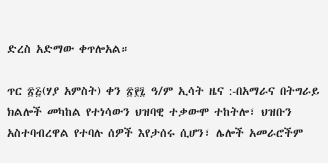ድረስ አድማው ቀጥሎአል።

ጥር ፳፭(ሃያ አምስት) ቀን ፳፻፯ ዓ/ም ኢሳት ዜና :-በአማራና በትግራይ ክልሎች መካከል የተነሳውን ህዝባዊ ተቃውሞ ተከትሎ፣ ህዝቡን አስተባብረዋል የተባሉ ሰዎች እየታሰሩ ሲሆን፣ ሌሎች አመራሮችም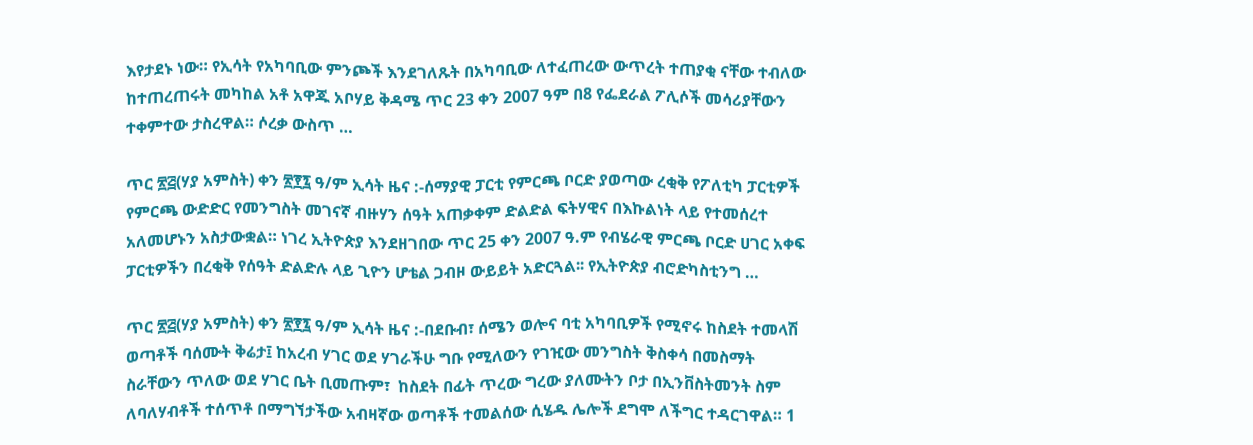እየታደኑ ነው። የኢሳት የአካባቢው ምንጮች እንደገለጹት በአካባቢው ለተፈጠረው ውጥረት ተጠያቂ ናቸው ተብለው ከተጠረጠሩት መካከል አቶ አዋጁ አቦሃይ ቅዳሜ ጥር 23 ቀን 2007 ዓም በ8 የፌደራል ፖሊሶች መሳሪያቸውን ተቀምተው ታስረዋል። ሶረቃ ውስጥ …

ጥር ፳፭(ሃያ አምስት) ቀን ፳፻፯ ዓ/ም ኢሳት ዜና :-ሰማያዊ ፓርቲ የምርጫ ቦርድ ያወጣው ረቂቅ የፖለቲካ ፓርቲዎች የምርጫ ውድድር የመንግስት መገናኛ ብዙሃን ሰዓት አጠቃቀም ድልድል ፍትሃዊና በእኩልነት ላይ የተመሰረተ አለመሆኑን አስታውቋል። ነገረ ኢትዮጵያ እንደዘገበው ጥር 25 ቀን 2007 ዓ.ም የብሄራዊ ምርጫ ቦርድ ሀገር አቀፍ ፓርቲዎችን በረቂቅ የሰዓት ድልድሉ ላይ ጊዮን ሆቴል ጋብዞ ውይይት አድርጓል፡፡ የኢትዮጵያ ብሮድካስቲንግ …

ጥር ፳፭(ሃያ አምስት) ቀን ፳፻፯ ዓ/ም ኢሳት ዜና :-በደቡብ፣ ሰሜን ወሎና ባቲ አካባቢዎች የሚኖሩ ከስደት ተመላሽ ወጣቶች ባሰሙት ቅሬታ፤ ከአረብ ሃገር ወደ ሃገራችሁ ግቡ የሚለውን የገዢው መንግስት ቅስቀሳ በመስማት ስራቸውን ጥለው ወደ ሃገር ቤት ቢመጡም፣  ከስደት በፊት ጥረው ግረው ያለሙትን ቦታ በኢንቨስትመንት ስም ለባለሃብቶች ተሰጥቶ በማግኘታችው አብዛኛው ወጣቶች ተመልሰው ሲሄዱ ሌሎች ደግሞ ለችግር ተዳርገዋል። 1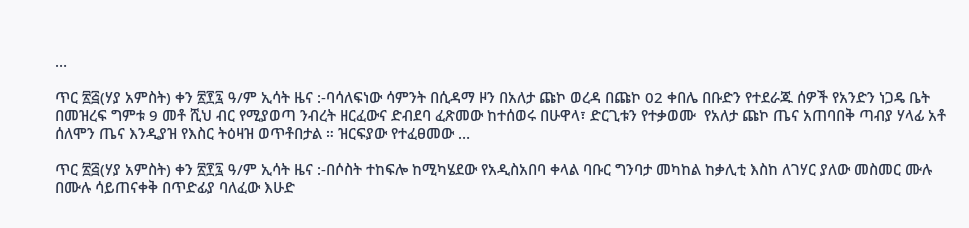…

ጥር ፳፭(ሃያ አምስት) ቀን ፳፻፯ ዓ/ም ኢሳት ዜና :-ባሳለፍነው ሳምንት በሲዳማ ዞን በአለታ ጩኮ ወረዳ በጩኮ 02 ቀበሌ በቡድን የተደራጁ ሰዎች የአንድን ነጋዴ ቤት  በመዝረፍ ግምቱ 9 መቶ ሺህ ብር የሚያወጣ ንብረት ዘርፈውና ድብደባ ፈጽመው ከተሰወሩ በሁዋላ፣ ድርጊቱን የተቃወሙ  የአለታ ጩኮ ጤና አጠባበቅ ጣብያ ሃላፊ አቶ ሰለሞን ጤና እንዲያዝ የእስር ትዕዛዝ ወጥቶበታል ። ዝርፍያው የተፈፀመው …

ጥር ፳፭(ሃያ አምስት) ቀን ፳፻፯ ዓ/ም ኢሳት ዜና :-በሶስት ተከፍሎ ከሚካሄደው የአዲስአበባ ቀላል ባቡር ግንባታ መካከል ከቃሊቲ እስከ ለገሃር ያለው መስመር ሙሉ በሙሉ ሳይጠናቀቅ በጥድፊያ ባለፈው እሁድ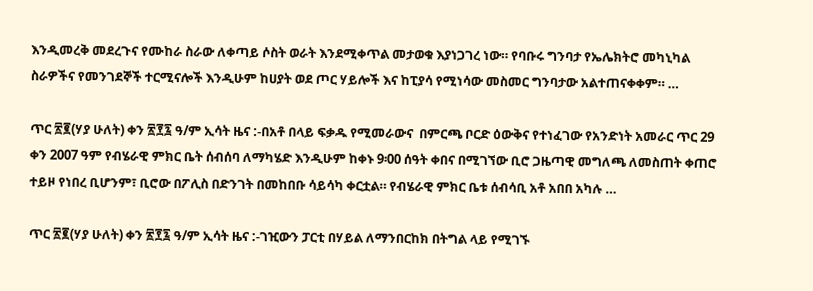እንዲመረቅ መደረጉና የሙከራ ስራው ለቀጣይ ሶስት ወራት እንደሚቀጥል መታወቁ እያነጋገረ ነው። የባቡሩ ግንባታ የኤሌክትሮ መካኒካል ስራዎችና የመንገደኞች ተርሚናሎች እንዲሁም ከሀያት ወደ ጦር ሃይሎች እና ከፒያሳ የሚነሳው መስመር ግንባታው አልተጠናቀቀም። …

ጥር ፳፪(ሃያ ሁለት) ቀን ፳፻፯ ዓ/ም ኢሳት ዜና :-በአቶ በላይ ፍቃዱ የሚመራውና  በምርጫ ቦርድ ዕውቅና የተነፈገው የአንድነት አመራር ጥር 29 ቀን 2007 ዓም የብሄራዊ ምክር ቤት ሰብሰባ ለማካሄድ እንዲሁም ከቀኑ 9፡00 ሰዓት ቀበና በሚገኘው ቢሮ ጋዜጣዊ መግለጫ ለመስጠት ቀጠሮ ተይዞ የነበረ ቢሆንም፣ ቢሮው በፖሊስ በድንገት በመከበቡ ሳይሳካ ቀርቷል። የብሄራዊ ምክር ቤቱ ሰብሳቢ አቶ አበበ አካሉ …

ጥር ፳፪(ሃያ ሁለት) ቀን ፳፻፯ ዓ/ም ኢሳት ዜና :-ገዢውን ፓርቲ በሃይል ለማንበርከክ በትግል ላይ የሚገኙ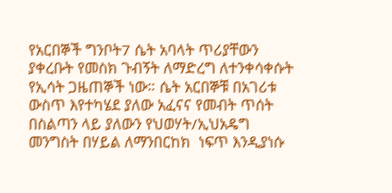የአርበኞች ግንቦት7 ሴት አባላት ጥሪያቸውን ያቀረቡት የመስክ ጉብኝት ለማድረግ ለተንቀሳቀሱት የኢሳት ጋዜጠኞች ነው። ሴት አርበኞቹ በአገሪቱ ውስጥ እየተካሄደ ያለው አፈናና የመብት ጥሰት በስልጣን ላይ ያለውን የህወሃት/ኢህአዴግ መንግስት በሃይል ለማንበርከክ  ነፍጥ እንዲያነሱ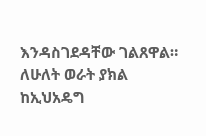እንዳስገደዳቸው ገልጸዋል። ለሁለት ወራት ያክል ከኢህአዴግ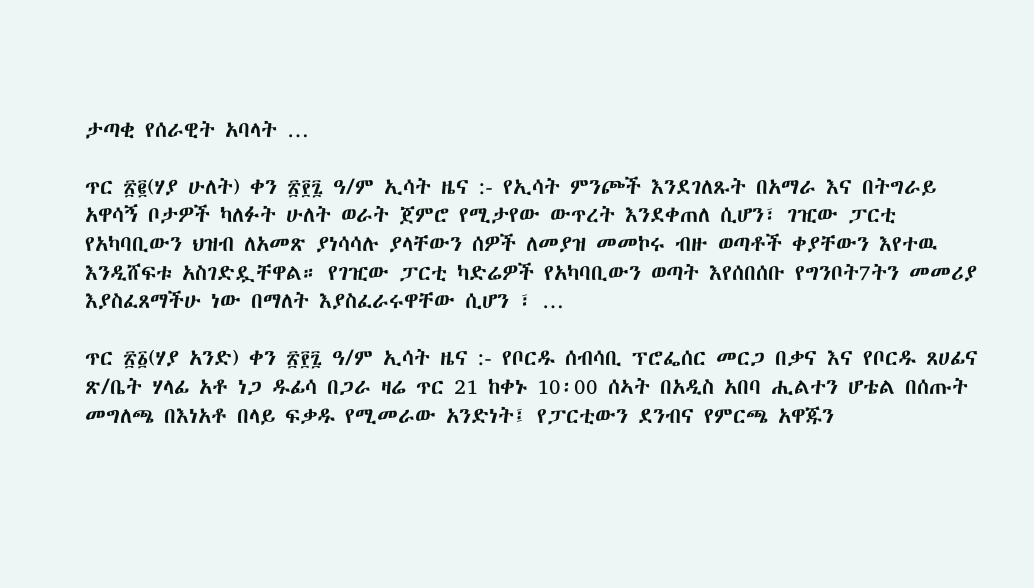ታጣቂ የሰራዊት አባላት …

ጥር ፳፪(ሃያ ሁለት) ቀን ፳፻፯ ዓ/ም ኢሳት ዜና :- የኢሳት ምንጮች እንደገለጹት በአማራ እና በትግራይ አዋሳኝ ቦታዎች ካለፉት ሁለት ወራት ጀምሮ የሚታየው ውጥረት እንደቀጠለ ሲሆን፣ ገዢው ፓርቲ የአካባቢውን ህዝብ ለአመጽ ያነሳሳሉ ያላቸውን ሰዎች ለመያዝ መመኮሩ ብዙ ወጣቶች ቀያቸውን እየተዉ እንዲሸፍቱ አስገድዷቸዋል። የገዢው ፓርቲ ካድሬዎች የአካባቢውን ወጣት እየሰበሰቡ የግንቦት7ትን መመሪያ እያስፈጸማችሁ ነው በማለት እያስፈራሩዋቸው ሲሆን ፣ …

ጥር ፳፩(ሃያ አንድ) ቀን ፳፻፯ ዓ/ም ኢሳት ዜና :- የቦርዱ ሰብሳቢ ፕሮፌሰር መርጋ በቃና እና የቦርዱ ጸሀፊና ጽ/ቤት ሃላፊ አቶ ነጋ ዱፊሳ በጋራ ዛሬ ጥር 21 ከቀኑ 10፡00 ሰኣት በአዲስ አበባ ሒልተን ሆቴል በሰጡት መግለጫ በእነአቶ በላይ ፍቃዱ የሚመራው አንድነት፤ የፓርቲውን ደንብና የምርጫ አዋጁን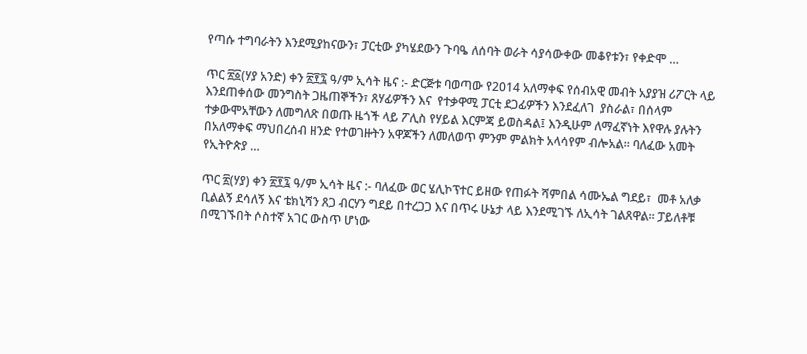የጣሱ ተግባራትን እንደሚያከናውን፣ ፓርቲው ያካሄደውን ጉባዔ ለሰባት ወራት ሳያሳውቀው መቆየቱን፣ የቀድሞ …

ጥር ፳፩(ሃያ አንድ) ቀን ፳፻፯ ዓ/ም ኢሳት ዜና :- ድርጅቱ ባወጣው የ2014 አለማቀፍ የሰብአዊ መብት አያያዝ ሪፖርት ላይ እንደጠቀሰው መንግስት ጋዜጠኞችን፣ ጸሃፊዎችን እና  የተቃዋሚ ፓርቲ ደጋፊዎችን እንደፈለገ  ያስራል፣ በሰላም ተቃውሞአቸውን ለመግለጽ በወጡ ዜጎች ላይ ፖሊስ የሃይል እርምጃ ይወስዳል፤ እንዲሁም ለማፈኛነት እየዋሉ ያሉትን በአለማቀፍ ማህበረሰብ ዘንድ የተወገዙትን አዋጆችን ለመለወጥ ምንም ምልክት አላሳየም ብሎአል። ባለፈው አመት የኢትዮጵያ …

ጥር ፳(ሃያ) ቀን ፳፻፯ ዓ/ም ኢሳት ዜና :- ባለፈው ወር ሄሊኮፕተር ይዘው የጠፉት ሻምበል ሳሙኤል ግደይ፣  መቶ አለቃ ቢልልኝ ደሳለኝ እና ቴክኒሻን ጸጋ ብርሃን ግደይ በተረጋጋ እና በጥሩ ሁኔታ ላይ እንደሚገኙ ለኢሳት ገልጸዋል። ፓይለቶቹ በሚገኙበት ሶስተኛ አገር ውስጥ ሆነው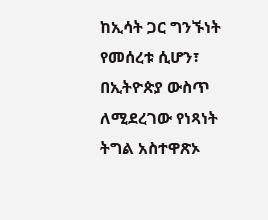ከኢሳት ጋር ግንኙነት የመሰረቱ ሲሆን፣ በኢትዮጵያ ውስጥ ለሚደረገው የነጻነት ትግል አስተዋጽኦ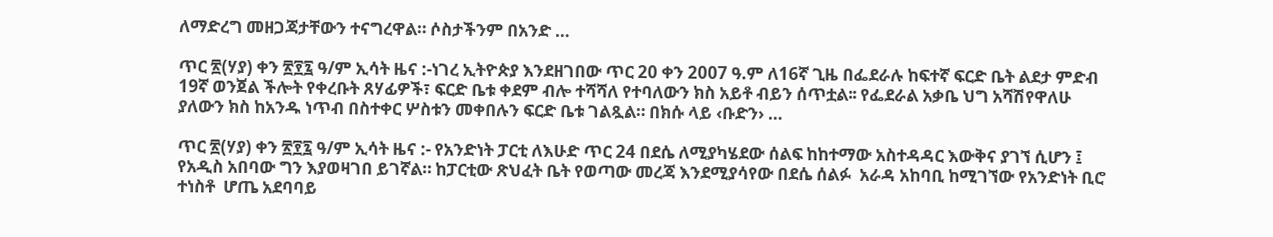ለማድረግ መዘጋጃታቸውን ተናግረዋል። ሶስታችንም በአንድ …

ጥር ፳(ሃያ) ቀን ፳፻፯ ዓ/ም ኢሳት ዜና :-ነገረ ኢትዮጵያ እንደዘገበው ጥር 20 ቀን 2007 ዓ.ም ለ16ኛ ጊዜ በፌደራሉ ከፍተኛ ፍርድ ቤት ልደታ ምድብ 19ኛ ወንጀል ችሎት የቀረቡት ጸሃፊዎች፣ ፍርድ ቤቱ ቀደም ብሎ ተሻሻለ የተባለውን ክስ አይቶ ብይን ሰጥቷል፡፡ የፌደራል አቃቤ ህግ አሻሽየዋለሁ ያለውን ክስ ከአንዱ ነጥብ በስተቀር ሦስቱን መቀበሉን ፍርድ ቤቱ ገልጿል። በክሱ ላይ ‹ቡድን› …

ጥር ፳(ሃያ) ቀን ፳፻፯ ዓ/ም ኢሳት ዜና :- የአንድነት ፓርቲ ለእሁድ ጥር 24 በደሴ ለሚያካሄደው ሰልፍ ከከተማው አስተዳዳር እውቅና ያገኘ ሲሆን ፤ የአዲስ አበባው ግን እያወዛገበ ይገኛል። ከፓርቲው ጽህፈት ቤት የወጣው መረጃ እንደሚያሳየው በደሴ ሰልፉ  አራዳ አከባቢ ከሚገኘው የአንድነት ቢሮ ተነስቶ  ሆጤ አደባባይ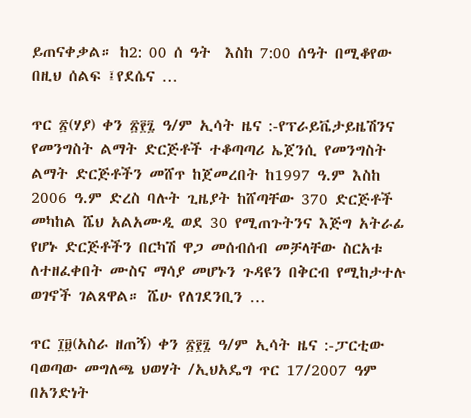ይጠናቀቃል። ከ2: 00 ሰ ዓት  እስከ 7:00 ሰዓት በሚቆየው በዚህ ሰልፍ ፤የደሴና …

ጥር ፳(ሃያ) ቀን ፳፻፯ ዓ/ም ኢሳት ዜና :-የፕራይቬታይዜሽንና የመንግስት ልማት ድርጅቶች ተቆጣጣሪ ኤጀንሲ የመንግስት ልማት ድርጅቶችን መሸጥ ከጀመረበት ከ1997 ዓ.ም እስከ 2006 ዓ.ም ድረስ ባሉት ጊዜያት ከሸጣቸው 370 ድርጅቶች መካከል ሼህ አልአሙዲ ወደ 30 የሚጠጉትንና እጅግ አትራፊ የሆኑ ድርጅቶችን በርካሽ ዋጋ መሰብሰብ መቻላቸው ስርአቱ ለተዘፈቀበት ሙስና ማሳያ መሆኑን ጉዳዩን በቅርብ የሚከታተሉ ወገኖች ገልጸዋል። ሼሁ የለገደንቢን …

ጥር ፲፱(አስራ ዘጠኝ) ቀን ፳፻፯ ዓ/ም ኢሳት ዜና :-ፓርቲው ባወጣው መግለጫ ህወሃት /ኢህአዴግ ጥር 17/2007 ዓም በአንድነት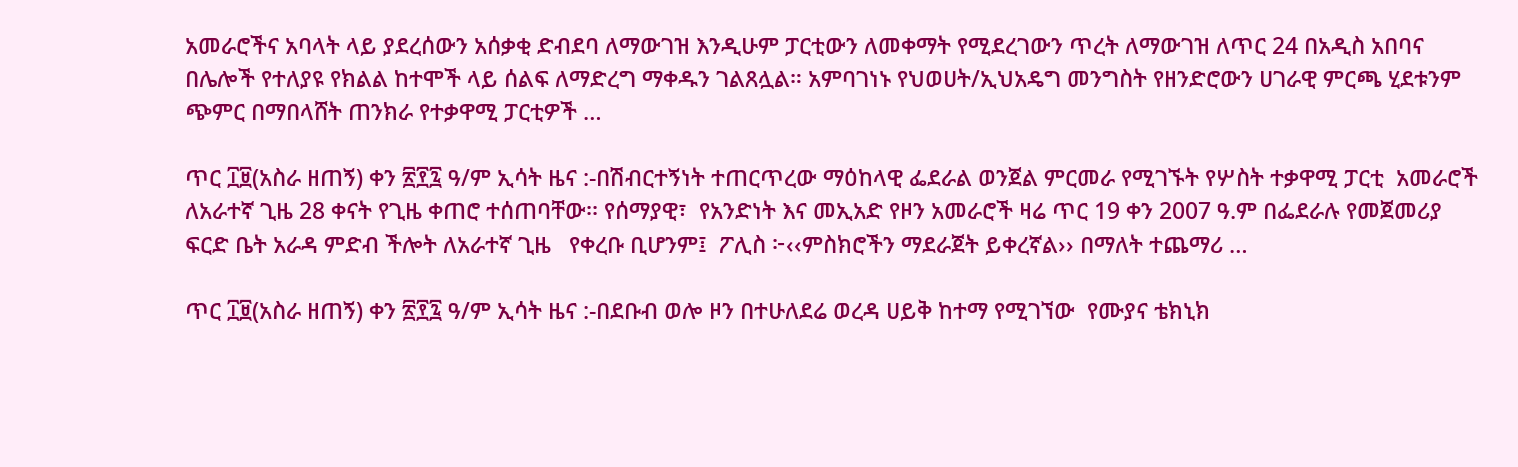አመራሮችና አባላት ላይ ያደረሰውን አሰቃቂ ድብደባ ለማውገዝ እንዲሁም ፓርቲውን ለመቀማት የሚደረገውን ጥረት ለማውገዝ ለጥር 24 በአዲስ አበባና በሌሎች የተለያዩ የክልል ከተሞች ላይ ሰልፍ ለማድረግ ማቀዱን ገልጸሏል። አምባገነኑ የህወሀት/ኢህአዴግ መንግስት የዘንድሮውን ሀገራዊ ምርጫ ሂደቱንም ጭምር በማበላሸት ጠንክራ የተቃዋሚ ፓርቲዎች …

ጥር ፲፱(አስራ ዘጠኝ) ቀን ፳፻፯ ዓ/ም ኢሳት ዜና :-በሽብርተኝነት ተጠርጥረው ማዕከላዊ ፌደራል ወንጀል ምርመራ የሚገኙት የሦስት ተቃዋሚ ፓርቲ  አመራሮች ለአራተኛ ጊዜ 28 ቀናት የጊዜ ቀጠሮ ተሰጠባቸው፡፡ የሰማያዊ፣  የአንድነት እና መኢአድ የዞን አመራሮች ዛሬ ጥር 19 ቀን 2007 ዓ.ም በፌደራሉ የመጀመሪያ ፍርድ ቤት አራዳ ምድብ ችሎት ለአራተኛ ጊዜ   የቀረቡ ቢሆንም፤  ፖሊስ ፦‹‹ምስክሮችን ማደራጀት ይቀረኛል›› በማለት ተጨማሪ …

ጥር ፲፱(አስራ ዘጠኝ) ቀን ፳፻፯ ዓ/ም ኢሳት ዜና :-በደቡብ ወሎ ዞን በተሁለደሬ ወረዳ ሀይቅ ከተማ የሚገኘው  የሙያና ቴክኒክ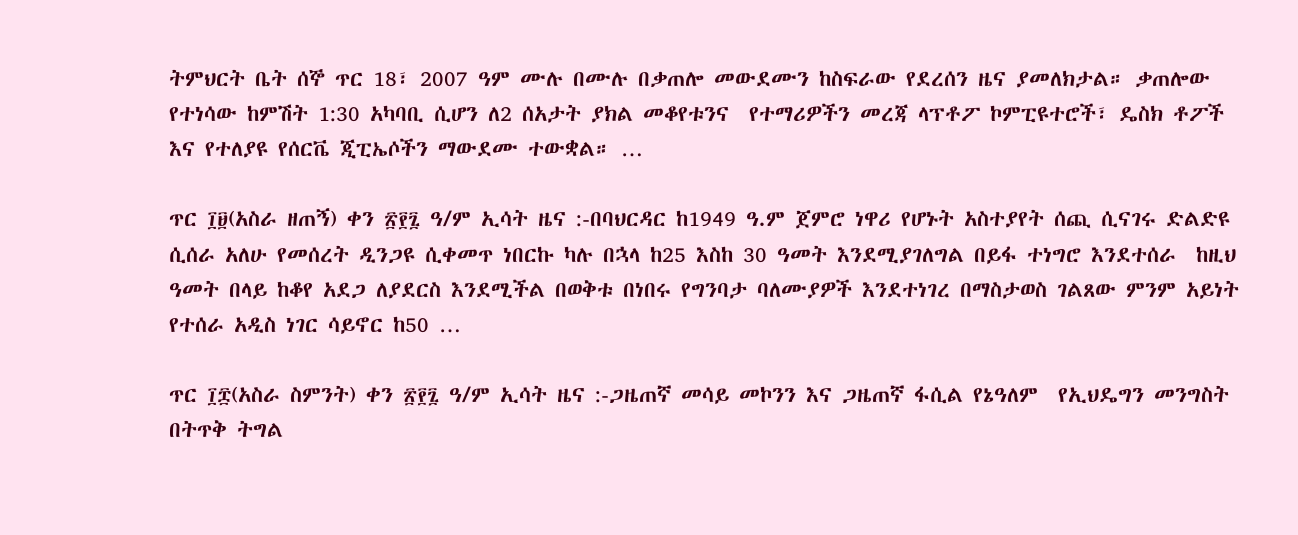ትምህርት ቤት ሰኞ ጥር 18፣ 2007 ዓም ሙሉ በሙሉ በቃጠሎ መውደሙን ከስፍራው የደረሰን ዜና ያመለክታል። ቃጠሎው የተነሳው ከምሽት 1:30 አካባቢ ሲሆን ለ2 ሰአታት ያክል መቆየቱንና  የተማሪዎችን መረጃ ላፕቶፖ ኮምፒዩተሮች፣ ዴስክ ቶፖች እና የተለያዩ የሰርቬ ጂፒኤሶችን ማውደሙ ተውቋል። …

ጥር ፲፱(አስራ ዘጠኝ) ቀን ፳፻፯ ዓ/ም ኢሳት ዜና :-በባህርዳር ከ1949 ዓ.ም ጀምሮ ነዋሪ የሆኑት አስተያየት ሰጪ ሲናገሩ ድልድዩ ሲሰራ አለሁ የመሰረት ዲንጋዩ ሲቀመጥ ነበርኩ ካሉ በኋላ ከ25 እስከ 30 ዓመት እንደሚያገለግል በይፋ ተነግሮ እንደተሰራ  ከዚህ ዓመት በላይ ከቆየ አደጋ ለያደርስ እንደሚችል በወቅቱ በነበሩ የግንባታ ባለሙያዎች እንደተነገረ በማስታወስ ገልጸው ምንም አይነት የተሰራ አዲስ ነገር ሳይኖር ከ50 …

ጥር ፲፰(አስራ ስምንት) ቀን ፳፻፯ ዓ/ም ኢሳት ዜና :-ጋዜጠኛ መሳይ መኮንን እና ጋዜጠኛ ፋሲል የኔዓለም  የኢህዴግን መንግስት በትጥቅ ትግል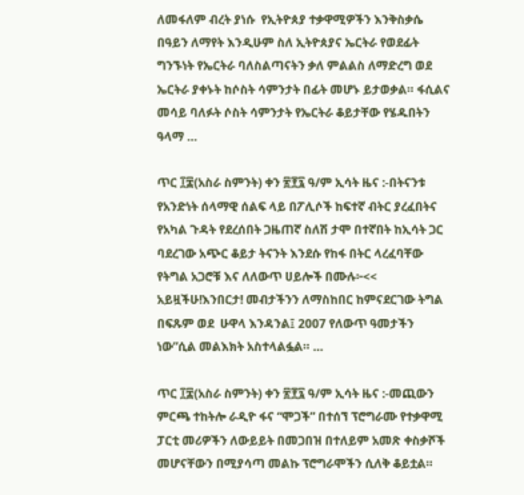ለመፋለም ብረት ያነሱ  የኢትዮጰያ ተቃዋሚዎችን እንቅስቃሴ በዓይን ለማየት እንዲሁም ስለ ኢትዮጰያና ኤርትራ የወደፊት ግንኙነት የኤርትራ ባለስልጣናትን ቃለ ምልልስ ለማድረግ ወደ ኤርትራ ያቀኑት ከሶስት ሳምንታት በፊት መሆኑ ይታወቃል። ፋሲልና መሳይ ባለፉት ሶስት ሳምንታት የኤርትራ ቆይታቸው የሄዱበትን ዓላማ …

ጥር ፲፰(አስራ ስምንት) ቀን ፳፻፯ ዓ/ም ኢሳት ዜና :-በትናንቱ የአንድነት ሰላማዊ ሰልፍ ላይ በፖሊሶች ከፍተኛ ብትር ያረፈበትና የአካል ጉዳት የደረሰበት ጋዜጠኛ ስለሽ ታሞ በተኛበት ከኢሳት ጋር ባደረገው አጭር ቆይታ ትናንት እንደሱ የከፋ በትር ላረፈባቸው የትግል አጋሮቹ እና ለለውጥ ሀይሎች በሙሉ፦<< አይዟችሁ!እንበርታ! መብታችንን ለማስከበር ከምናደርገው ትግል በፍጹም ወደ  ሁዋላ እንዳንል፤ 2007 የለውጥ ዓመታችን ነው”ሲል መልእክት አስተላልፏል። …

ጥር ፲፰(አስራ ስምንት) ቀን ፳፻፯ ዓ/ም ኢሳት ዜና :-መጪውን ምርጫ ተከትሎ ራዲዮ ፋና “ሞጋች” በተሰኘ ፕሮግራሙ የተቃዋሚ ፓርቲ መሪዎችን ለውይይት በመጋበዝ በተለይም አመጽ ቀስቃሾች መሆናቸውን በሚያሳጣ መልኩ ፕሮግራሞችን ሲለቅ ቆይቷል።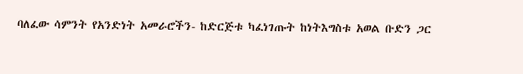ባለፈው ሳምንት የአንድነት አመራሮችን- ከድርጅቱ ካፈነገጡት ከነትእግስቱ አወል ቡድን ጋር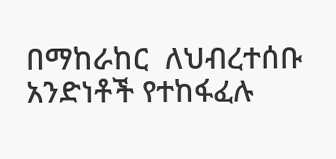በማከራከር  ለህብረተሰቡ አንድነቶች የተከፋፈሉ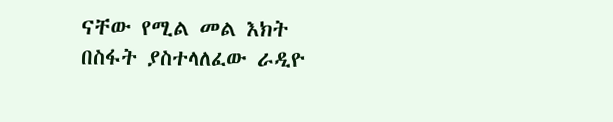ናቸው የሚል መል እክት በስፋት ያስተላለፈው ራዲዮ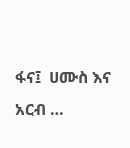ፋና፤  ሀሙስ እና አርብ …